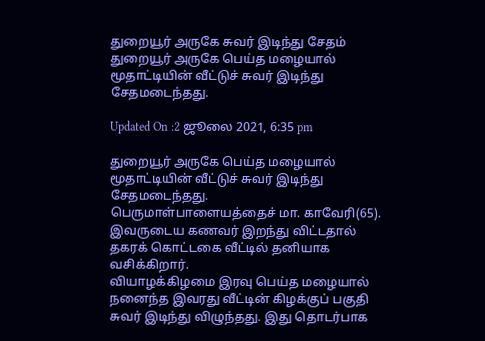துறையூர் அருகே சுவர் இடிந்து சேதம்
துறையூர் அருகே பெய்த மழையால் மூதாட்டியின் வீட்டுச் சுவர் இடிந்து சேதமடைந்தது.

Updated On :2 ஜூலை 2021, 6:35 pm

துறையூர் அருகே பெய்த மழையால் மூதாட்டியின் வீட்டுச் சுவர் இடிந்து சேதமடைந்தது.
பெருமாள்பாளையத்தைச் மா. காவேரி(65). இவருடைய கணவர் இறந்து விட்டதால் தகரக் கொட்டகை வீட்டில் தனியாக வசிக்கிறார்.
வியாழக்கிழமை இரவு பெய்த மழையால் நனைந்த இவரது வீட்டின் கிழக்குப் பகுதி சுவர் இடிந்து விழுந்தது. இது தொடர்பாக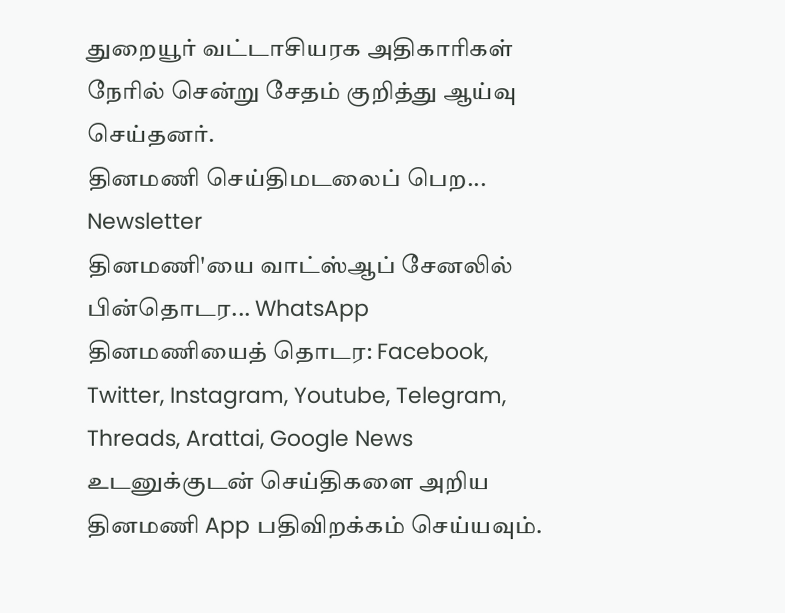துறையூர் வட்டாசியரக அதிகாரிகள் நேரில் சென்று சேதம் குறித்து ஆய்வு செய்தனர்.
தினமணி செய்திமடலைப் பெற... Newsletter
தினமணி'யை வாட்ஸ்ஆப் சேனலில் பின்தொடர... WhatsApp
தினமணியைத் தொடர: Facebook, Twitter, Instagram, Youtube, Telegram, Threads, Arattai, Google News
உடனுக்குடன் செய்திகளை அறிய தினமணி App பதிவிறக்கம் செய்யவும்.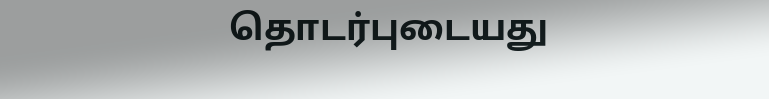தொடர்புடையது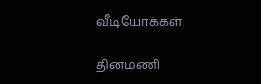வீடியோக்கள்

தினமணி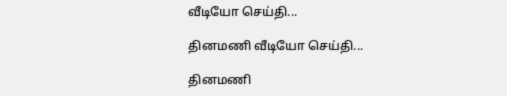வீடியோ செய்தி...

தினமணி வீடியோ செய்தி...

தினமணி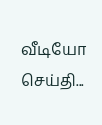வீடியோ செய்தி...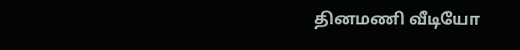தினமணி வீடியோ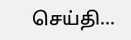செய்தி...